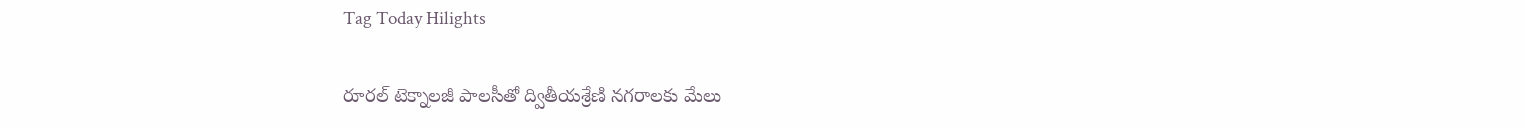Tag Today Hilights

రూరల్‌ ‌టెక్నాలజీ పాలసీతో ద్వితీయశ్రేణి నగరాలకు మేలు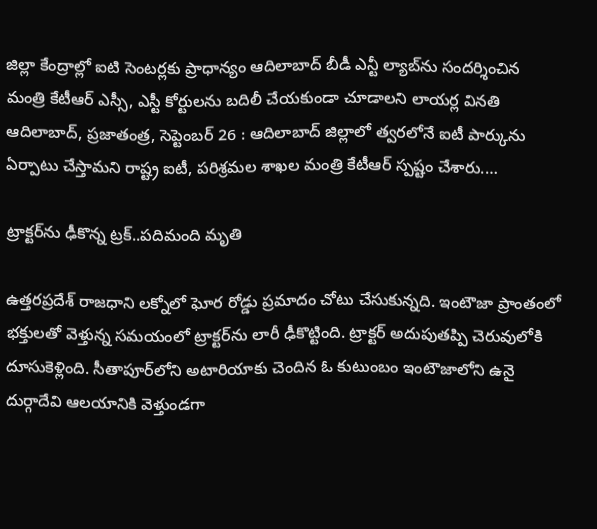జిల్లా కేంద్రాల్లో ఐటి సెంటర్లకు ప్రాధాన్యం ఆదిలాబాద్‌ ‌బీడీ ఎన్టీ ల్యాబ్‌ను సందర్శించిన మంత్రి కేటీఆర్‌ ఎస్సీ, ఎస్టీ కోర్టులను బదిలీ చేయకుండా చూడాలని లాయర్ల వినతి ఆదిలాబాద్‌, ప్రజాతంత్ర, సెప్టెంబర్‌ 26 : ఆదిలాబాద్‌ ‌జిల్లాలో త్వరలోనే ఐటీ పార్కును ఏర్పాటు చేస్తామని రాష్ట్ర ఐటీ, పరిశ్రమల శాఖల మంత్రి కేటీఆర్‌ ‌స్పష్టం చేశారు.…

ట్రాక్టర్‌ను ఢీకొన్న ట్రక్‌..పదిమంది మృతి

ఉత్తరప్రదేశ్‌ ‌రాజధాని లక్నోలో ఘోర రోడ్డు ప్రమాదం చోటు చేసుకున్నది. ఇంటౌజా ప్రాంతంలో భక్తులతో వెళ్తున్న సమయంలో ట్రాక్టర్‌ను లారీ ఢీకొట్టింది. ట్రాక్టర్‌ అదుపుతప్పి చెరువులోకి దూసుకెళ్లింది. సీతాపూర్‌లోని అటారియాకు చెందిన ఓ కుటుంబం ఇంటౌజాలోని ఉనై దుర్గాదేవి ఆలయానికి వెళ్తుండగా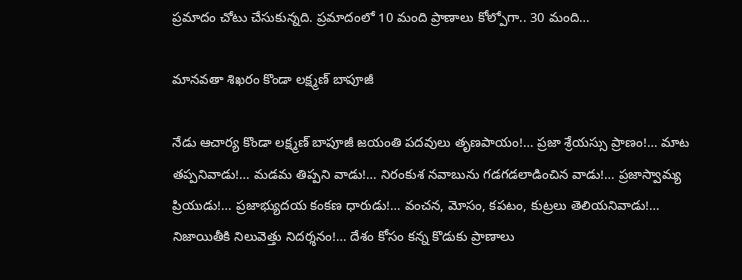ప్రమాదం చోటు చేసుకున్నది. ప్రమాదంలో 10 మంది ప్రాణాలు కోల్పోగా.. 30 మంది…

మానవతా శిఖరం కొండా లక్ష్మణ్‌ ‌బాపూజీ

నేడు ఆచార్య కొండా లక్ష్మణ్‌ ‌బాపూజీ జయంతి పదవులు తృణపాయం!… ప్రజా శ్రేయస్సు ప్రాణం!… మాట తప్పనివాడు!… మడమ తిప్పని వాడు!… నిరంకుశ నవాబును గడగడలాడించిన వాడు!… ప్రజాస్వామ్య ప్రియుడు!… ప్రజాభ్యుదయ కంకణ ధారుడు!… వంచన, మోసం, కపటం, కుట్రలు తెలియనివాడు!… నిజాయితీకి నిలువెత్తు నిదర్శనం!… దేశం కోసం కన్న కొడుకు ప్రాణాలు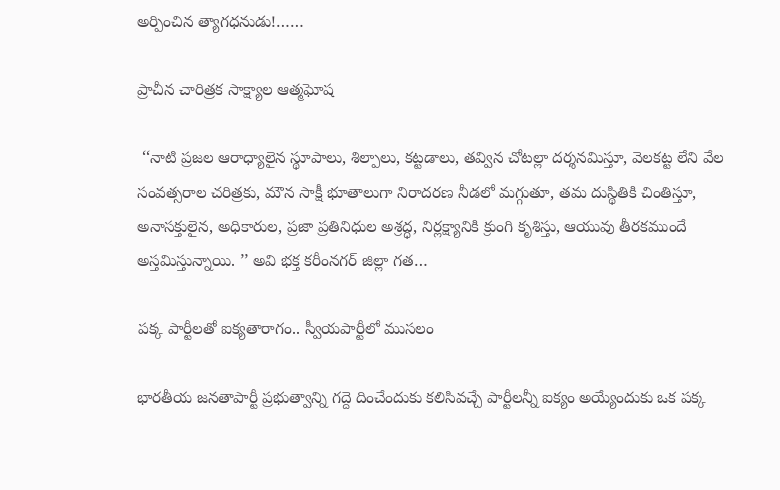అర్పించిన త్యాగధనుడు!……

ప్రాచీన చారిత్రక సాక్ష్యాల ఆత్మఘోష

 ‘‘నాటి ప్రజల ఆరాధ్యాలైన స్థూపాలు, శిల్పాలు, కట్టడాలు, తవ్విన చోటల్లా దర్శనమిస్తూ, వెలకట్ట లేని వేల సంవత్సరాల చరిత్రకు, మౌన సాక్షీ భూతాలుగా నిరాదరణ నీడలో మగ్గుతూ, తమ దుస్థితికి చింతిస్తూ, అనాసక్తులైన, అధికారుల, ప్రజా ప్రతినిధుల అశ్రద్ధ, నిర్లక్ష్యానికి క్రుంగి కృశిస్తు, ఆయువు తీరకముందే అస్తమిస్తున్నాయి. ’’ అవి భక్త కరీంనగర్‌ ‌జిల్లా గత…

పక్క పార్టీలతో ఐక్యతారాగం.. స్వీయపార్టీలో ముసలం

భారతీయ జనతాపార్టీ ప్రభుత్వాన్ని గద్దె దించేందుకు కలిసివచ్చే పార్టీలన్నీ ఐక్యం అయ్యేందుకు ఒక పక్క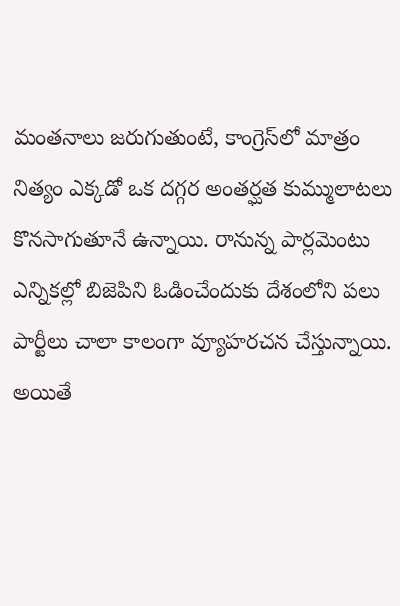మంతనాలు జరుగుతుంటే, కాంగ్రెస్‌లో మాత్రం నిత్యం ఎక్కడో ఒక దగ్గర అంతర్ఘత కుమ్ములాటలు కొనసాగుతూనే ఉన్నాయి. రానున్న పార్లమెంటు ఎన్నికల్లో బిజెపిని ఓడించేందుకు దేశంలోని పలు పార్టీలు చాలా కాలంగా వ్యూహరచన చేస్తున్నాయి. అయితే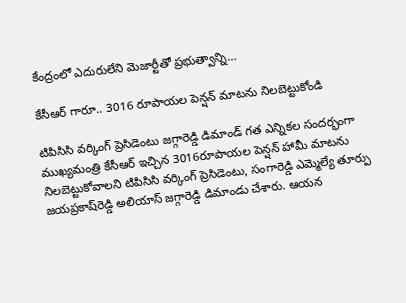కేంద్రంలో ఎదురులేని మెజార్టీతో ప్రభుత్వాన్ని…

కేసీఆర్‌ ‌గారూ.. 3016 రూపాయల పెన్షన్‌ ‌మాటను నిలబెట్టుకోండి

టిపిసిసి వర్కింగ్‌ ‌ప్రెసిడెంటు జగ్గారెడ్డి డిమాండ్‌ గత ఎన్నికల సందర్భంగా ముఖ్యమంత్రి కేసీఆర్‌ ఇచ్చిన 3016రూపాయల పెన్షన్‌ ‌హామీ మాటను నిలబెట్టుకోవాలని టిపిసిసి వర్కింగ్‌ ‌ప్రెసిడెంటు, సంగారెడ్డి ఎమ్మెల్యే తూర్పు జయప్రకాష్‌రెడ్డి అలియాస్‌ ‌జగ్గారెడ్డి డిమాండు చేశారు. ఆయన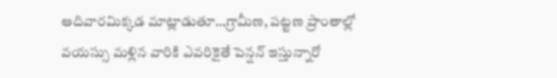ఆదివారమిక్కడ మాట్లాడుతూ…గ్రామీణ, పట్టణ ప్రాంతాల్లో వయస్సు మళ్లిన వారికి ఎవరికైతే పెన్షన్‌ ఇస్తున్నారో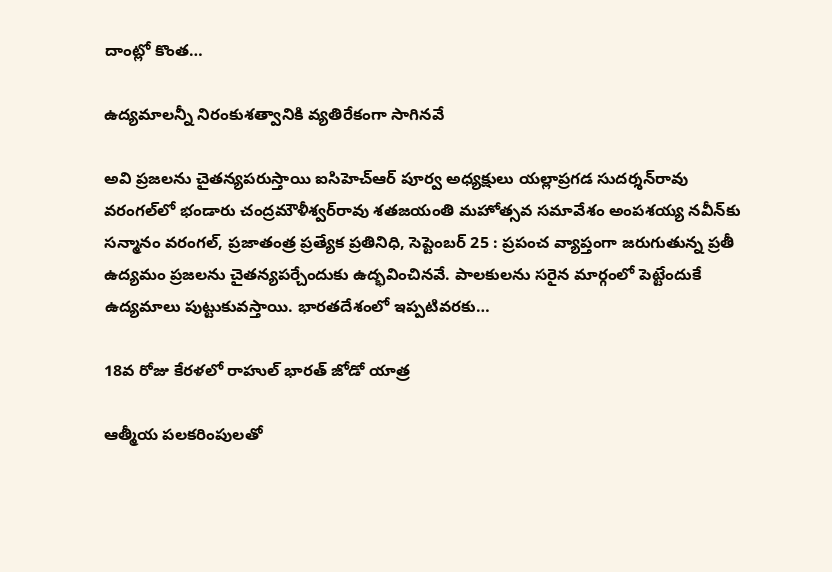దాంట్లో కొంత…

ఉద్యమాలన్నీ నిరంకుశత్వానికి వ్యతిరేకంగా సాగినవే

అవి ప్రజలను చైతన్యపరుస్తాయి ఐసిహెచ్‌ఆర్‌ ‌పూర్వ అధ్యక్షులు యల్లాప్రగడ సుదర్శన్‌రావు వరంగల్‌లో భండారు చంద్రమౌళీశ్వర్‌రావు శతజయంతి మహోత్సవ సమావేశం అంపశయ్య నవీన్‌కు సన్మానం వరంగల్‌, ప్రజాతంత్ర ప్రత్యేక ప్రతినిధి, సెప్టెంబర్‌ 25 : ప్రపంచ వ్యాప్తంగా జరుగుతున్న ప్రతీ ఉద్యమం ప్రజలను చైతన్యపర్చేందుకు ఉద్భవించినవే. పాలకులను సరైన మార్గంలో పెట్టేందుకే ఉద్యమాలు పుట్టుకువస్తాయి. భారతదేశంలో ఇప్పటివరకు…

18వ రోజు కేరళలో రాహుల్‌ ‌భారత్‌ ‌జోడో యాత్ర

ఆత్మీయ పలకరింపులతో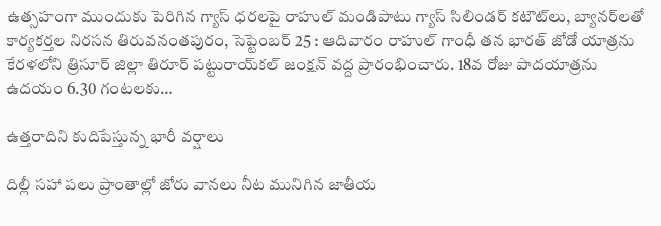ఉత్సహంగా ముందుకు పెరిగిన గ్యాస్‌ ‌ధరలపై రాహుల్‌ ‌మండిపాటు గ్యాస్‌ ‌సిలిండర్‌ ‌కటౌట్‌లు, బ్యానర్‌లతో కార్యకర్తల నిరసన తిరువనంతపురం, సెప్టెంబర్‌ 25 : ఆదివారం రాహుల్‌ ‌గాంధీ తన భారత్‌ ‌జోడో యాత్రను కేరళలోని త్రిసూర్‌ ‌జిల్లా తిరూర్‌ ‌పట్టురాయ్‌కల్‌ ‌జంక్షన్‌ ‌వద్ద ప్రారంభించారు. 18వ రోజు పాదయాత్రను ఉదయం 6.30 గంటలకు…

ఉత్తరాదిని కుదిపేస్తున్న భారీ వర్షాలు

దిల్లీ సహా పలు ప్రాంతాల్లో జోరు వానలు నీట మునిగిన జాతీయ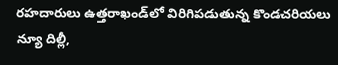రహదారులు ఉత్తరాఖండ్‌లో విరిగిపడుతున్న కొండచరియలు న్యూ దిల్లీ,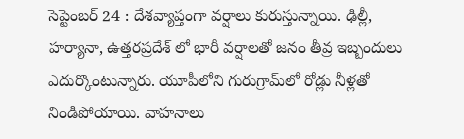సెప్టెంబర్‌ 24 : దేశవ్యాప్తంగా వర్షాలు కురుస్తున్నాయి. ఢిల్లీ, హర్యానా, ఉత్తరప్రదేశ్‌ ‌లో భారీ వర్షాలతో జనం తీవ్ర ఇబ్బందులు ఎదుర్కొంటున్నారు. యూపీలోని గురుగ్రామ్‌లో రోడ్లు నీళ్లతో నిండిపోయాయి. వాహనాలు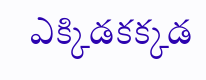ఎక్కిడకక్కడ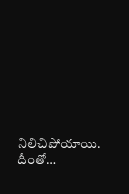నిలిచిపోయాయి. దీంతో…